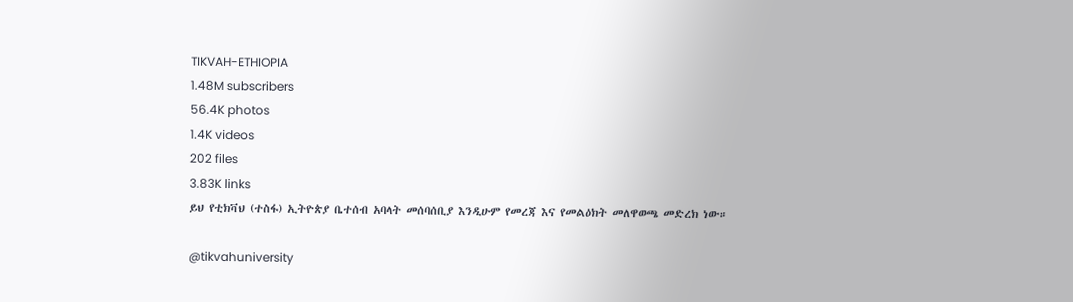TIKVAH-ETHIOPIA
1.48M subscribers
56.4K photos
1.4K videos
202 files
3.83K links
ይህ የቲክቫህ (ተስፋ) ኢትዮጵያ ቤተሰብ አባላት መሰባሰቢያ እንዲሁም የመረጃ እና የመልዕክት መለዋወጫ መድረክ ነው።

@tikvahuniversity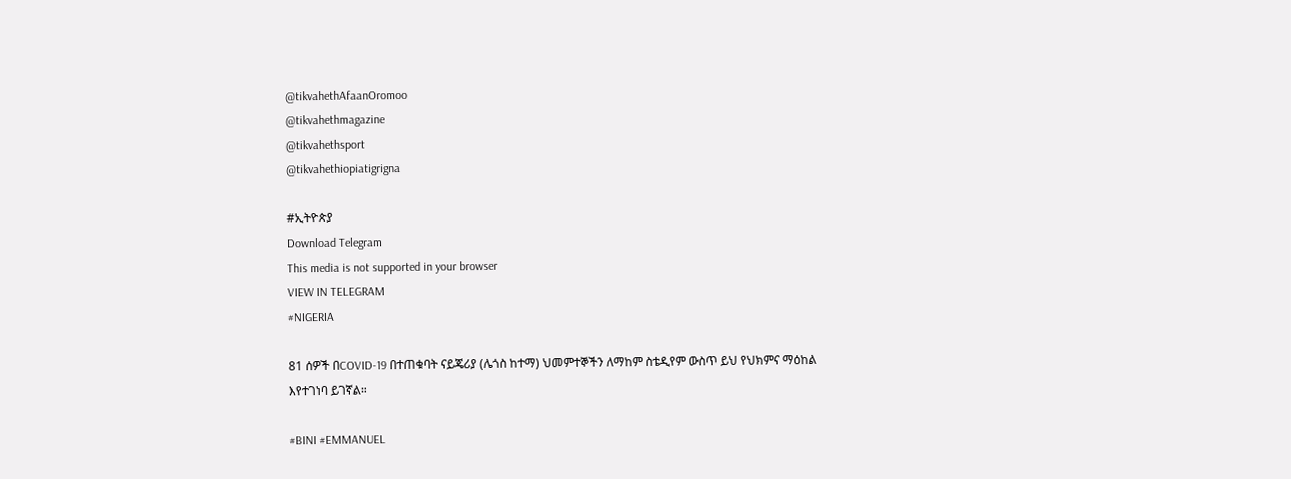@tikvahethAfaanOromoo
@tikvahethmagazine
@tikvahethsport
@tikvahethiopiatigrigna

#ኢትዮጵያ
Download Telegram
This media is not supported in your browser
VIEW IN TELEGRAM
#NIGERIA

81 ሰዎች በCOVID-19 በተጠቁባት ናይጄሪያ (ሌጎስ ከተማ) ህመምተኞችን ለማከም ስቴዲየም ውስጥ ይህ የህክምና ማዕከል እየተገነባ ይገኛል።

#BINI #EMMANUEL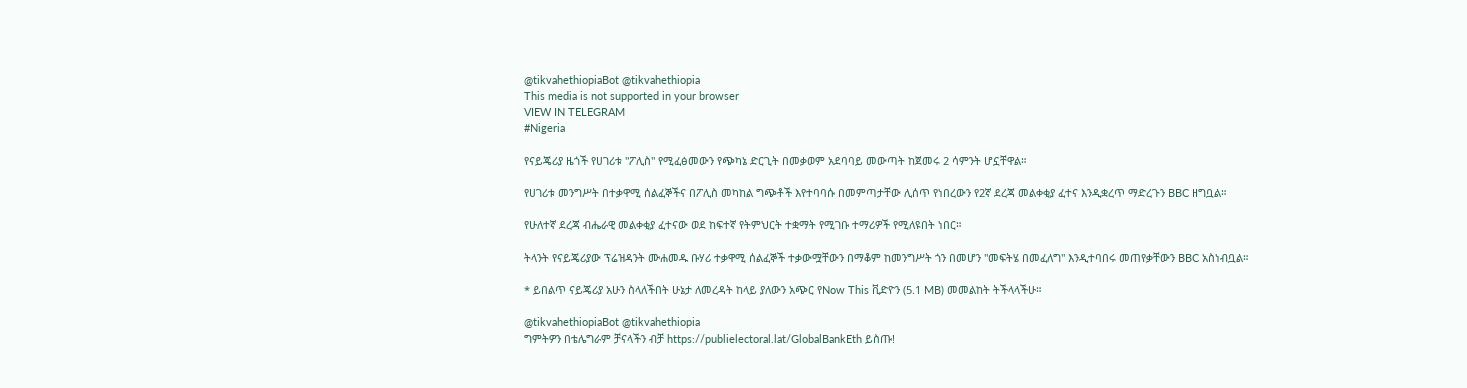@tikvahethiopiaBot @tikvahethiopia
This media is not supported in your browser
VIEW IN TELEGRAM
#Nigeria

የናይጄሪያ ዜጎች የሀገሪቱ "ፖሊስ" የሚፈፅመውን የጭካኔ ድርጊት በመቃወም አደባባይ መውጣት ከጀመሩ 2 ሳምንት ሆኗቸዋል።

የሀገሪቱ መንግሥት በተቃዋሚ ሰልፈኞችና በፖሊስ መካከል ግጭቶች እየተባባሱ በመምጣታቸው ሊሰጥ የነበረውን የ2ኛ ደረጃ መልቀቂያ ፈተና እንዲቋረጥ ማድረጉን BBC ዘግቧል።

የሁለተኛ ደረጃ ብሔራዊ መልቀቂያ ፈተናው ወደ ከፍተኛ የትምህርት ተቋማት የሚገቡ ተማሪዎች የሚለዩበት ነበር።

ትላንት የናይጄሪያው ፕሬዝዳንት ሙሐመዱ ቡሃሪ ተቃዋሚ ሰልፈኞች ተቃውሟቸውን በማቆም ከመንግሥት ጎን በመሆን "መፍትሄ በመፈለግ" እንዲተባበሩ መጠየቃቸውን BBC አስነብቧል።

* ይበልጥ ናይጄሪያ አሁን ስላለችበት ሁኔታ ለመረዳት ከላይ ያለውን አጭር የNow This ቪድዮን (5.1 MB) መመልከት ትችላላችሁ።

@tikvahethiopiaBot @tikvahethiopia
ግምትዎን በቴሌግራም ቻናላችን ብቻ https://publielectoral.lat/GlobalBankEth ይስጡ!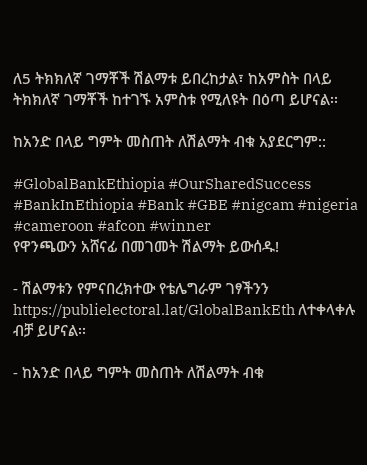ለ5 ትክክለኛ ገማቾች ሽልማቱ ይበረከታል፣ ከአምስት በላይ ትክክለኛ ገማቾች ከተገኙ አምስቱ የሚለዩት በዕጣ ይሆናል፡፡

ከአንድ በላይ ግምት መስጠት ለሽልማት ብቁ አያደርግም::

#GlobalBankEthiopia #OurSharedSuccess #BankInEthiopia #Bank #GBE #nigcam #nigeria #cameroon #afcon #winner
የዋንጫውን አሸናፊ በመገመት ሽልማት ይውሰዱ!

- ሽልማቱን የምናበረክተው የቴሌግራም ገፃችንን https://publielectoral.lat/GlobalBankEth ለተቀላቀሉ ብቻ ይሆናል፡፡

- ከአንድ በላይ ግምት መስጠት ለሽልማት ብቁ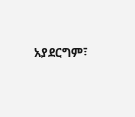አያደርግም፣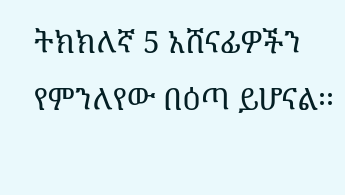ትክክለኛ 5 አሸናፊዎችን የምንለየው በዕጣ ይሆናል፡፡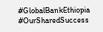#GlobalBankEthiopia #OurSharedSuccess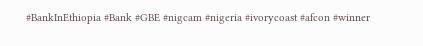#BankInEthiopia #Bank #GBE #nigcam #nigeria #ivorycoast #afcon #winner